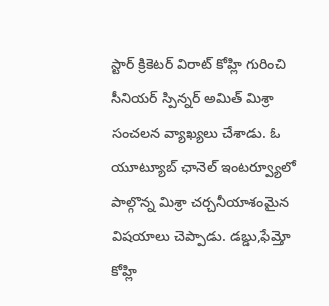స్టార్ క్రికెటర్ విరాట్ కోహ్లి గురించి సీనియర్ స్పిన్నర్ అమిత్ మిశ్రా సంచలన వ్యాఖ్యలు చేశాడు. ఓ యూట్యూబ్ ఛానెల్ ఇంటర్వ్యూలో పాల్గొన్న మిశ్రా చర్చనీయాశంమైన విషయాలు చెప్పాడు. డబ్డు,ఫేమ్తో కోహ్లి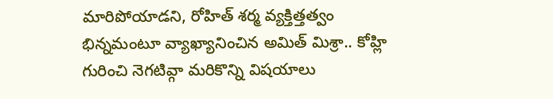మారిపోయాడని, రోహిత్ శర్మ వ్యక్తిత్తత్వం భిన్నమంటూ వ్యాఖ్యానించిన అమిత్ మిశ్రా.. కోహ్లి గురించి నెగటివ్గా మరికొన్ని విషయాలు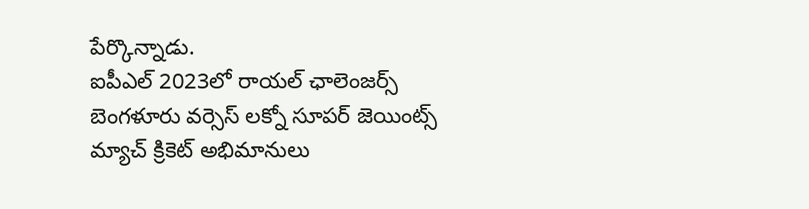పేర్కొన్నాడు.
ఐపీఎల్ 2023లో రాయల్ ఛాలెంజర్స్ బెంగళూరు వర్సెస్ లక్నో సూపర్ జెయింట్స్ మ్యాచ్ క్రికెట్ అభిమానులు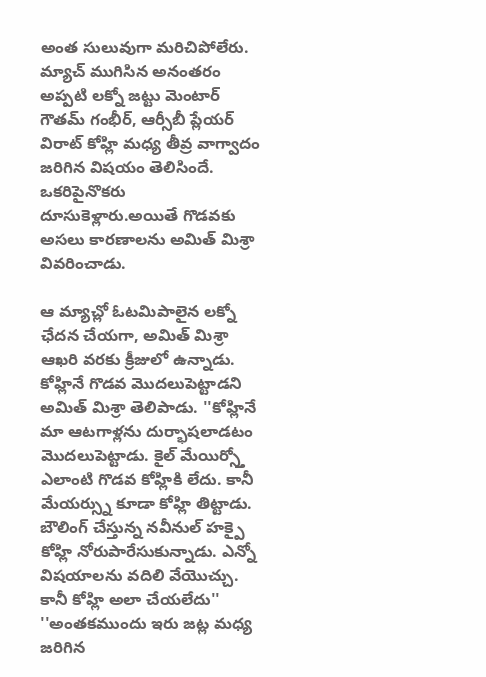అంత సులువుగా మరిచిపోలేరు. మ్యాచ్ ముగిసిన అనంతరం అప్పటి లక్నో జట్టు మెంటార్ గౌతమ్ గంభీర్, ఆర్సీబీ ప్లేయర్ విరాట్ కోహ్లి మధ్య తీవ్ర వాగ్వాదం జరిగిన విషయం తెలిసిందే. ఒకరిపైనొకరు దూసుకెళ్లారు.అయితే గొడవకు అసలు కారణాలను అమిత్ మిశ్రా వివరించాడు.

ఆ మ్యాచ్లో ఓటమిపాలైన లక్నో ఛేదన చేయగా, అమిత్ మిశ్రా ఆఖరి వరకు క్రీజులో ఉన్నాడు. కోహ్లినే గొడవ మొదలుపెట్టాడని అమిత్ మిశ్రా తెలిపాడు. ''కోహ్లినే మా ఆటగాళ్లను దుర్భాషలాడటం మొదలుపెట్టాడు. కైల్ మేయిర్స్తో ఎలాంటి గొడవ కోహ్లికి లేదు. కానీ మేయర్స్ను కూడా కోహ్లి తిట్టాడు. బౌలింగ్ చేస్తున్న నవీనుల్ హక్పై కోహ్లి నోరుపారేసుకున్నాడు. ఎన్నో విషయాలను వదిలి వేయొచ్చు. కానీ కోహ్లి అలా చేయలేదు''
''అంతకముందు ఇరు జట్ల మధ్య జరిగిన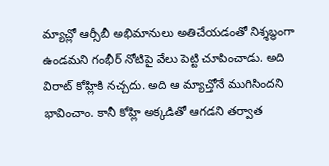మ్యాచ్లో ఆర్సీబీ అభిమానులు అతిచేయడంతో నిశ్శబ్ధంగా ఉండమని గంభీర్ నోటిపై వేలు పెట్టి చూపించాడు. అది విరాట్ కోహ్లికి నచ్చదు. అది ఆ మ్యాచ్తోనే ముగిసిందని భావించాం. కానీ కోహ్లి అక్కడితో ఆగడని తర్వాత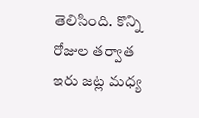తెలిసింది. కొన్ని రోజుల తర్వాత ఇరు జట్ల మధ్య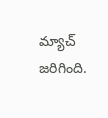మ్యాచ్ జరిగింది.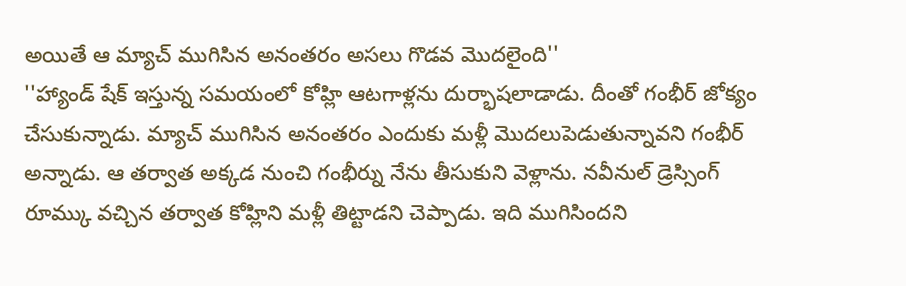అయితే ఆ మ్యాచ్ ముగిసిన అనంతరం అసలు గొడవ మొదలైంది''
''హ్యాండ్ షేక్ ఇస్తున్న సమయంలో కోహ్లి ఆటగాళ్లను దుర్భాషలాడాడు. దీంతో గంభీర్ జోక్యం చేసుకున్నాడు. మ్యాచ్ ముగిసిన అనంతరం ఎందుకు మళ్లీ మొదలుపెడుతున్నావని గంభీర్ అన్నాడు. ఆ తర్వాత అక్కడ నుంచి గంభీర్ను నేను తీసుకుని వెళ్లాను. నవీనుల్ డ్రెస్సింగ్ రూమ్కు వచ్చిన తర్వాత కోహ్లిని మళ్లీ తిట్టాడని చెప్పాడు. ఇది ముగిసిందని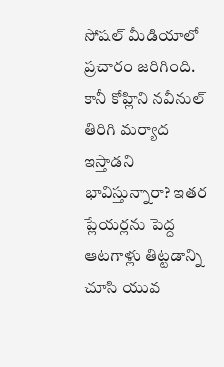సోషల్ మీడియాలో ప్రచారం జరిగింది. కానీ కోహ్లిని నవీనుల్ తిరిగి మర్యాద ఇస్తాడని భావిస్తున్నారా? ఇతర ప్లేయర్లను పెద్ద ఆటగాళ్లు తిట్టడాన్ని చూసి యువ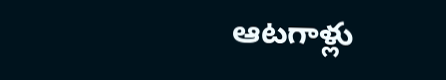ఆటగాళ్లు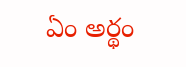ఏం అర్థం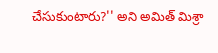చేసుకుంటారు?'' అని అమిత్ మిశ్రా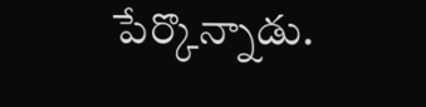పేర్కొన్నాడు.